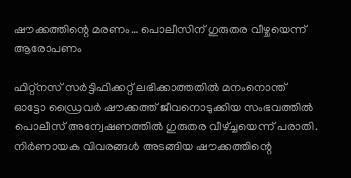ഷൗക്കത്തിന്റെ മരണം… പൊലീസിന് ഗുരുതര വീഴ്ചയെന്ന് ആരോപണം

ഫിറ്റ്‌നസ് സര്‍ട്ടിഫിക്കറ്റ് ലഭിക്കാത്തതില്‍ മനംനൊന്ത് ഓട്ടോ ഡ്രൈവര്‍ ഷൗക്കത്ത് ജീവനൊടുക്കിയ സംഭവത്തില്‍ പൊലീസ് അന്വേഷണത്തില്‍ ഗുരുതര വീഴ്ച്ചയെന്ന് പരാതി. നിര്‍ണായക വിവരങ്ങള്‍ അടങ്ങിയ ഷൗക്കത്തിന്റെ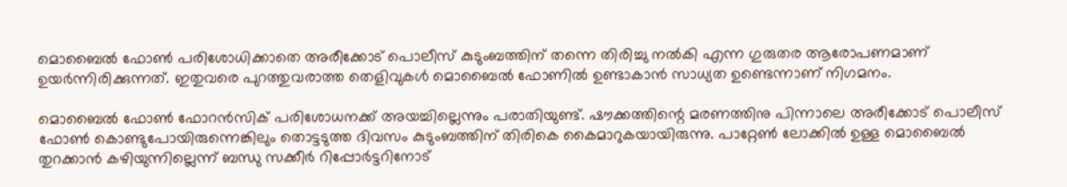മൊബൈല്‍ ഫോണ്‍ പരിശോധിക്കാതെ അരീക്കോട് പൊലീസ് കുടുംബത്തിന് തന്നെ തിരിച്ചു നല്‍കി എന്ന ഗുരുതര ആരോപണമാണ് ഉയര്‍ന്നിരിക്കുന്നത്. ഇതുവരെ പുറത്തുവരാത്ത തെളിവുകള്‍ മൊബൈല്‍ ഫോണില്‍ ഉണ്ടാകാന്‍ സാധ്യത ഉണ്ടെന്നാണ് നിഗമനം.

മൊബൈല്‍ ഫോണ്‍ ഫോറന്‍സിക് പരിശോധനക്ക് അയച്ചില്ലെന്നും പരാതിയുണ്ട്. ഷൗക്കത്തിന്റെ മരണത്തിനു പിന്നാലെ അരീക്കോട് പൊലീസ് ഫോണ്‍ കൊണ്ടുപോയിരുന്നെങ്കിലും തൊട്ടടുത്ത ദിവസം കുടുംബത്തിന് തിരികെ കൈമാറുകയായിരുന്നു. പാറ്റേണ്‍ ലോക്കില്‍ ഉള്ള മൊബൈല്‍ തുറക്കാന്‍ കഴിയുന്നില്ലെന്ന് ബന്ധു സക്കീര്‍ റിപ്പോര്‍ട്ടറിനോട്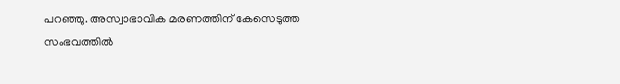പറഞ്ഞു. അസ്വാഭാവിക മരണത്തിന് കേസെടുത്ത സംഭവത്തില്‍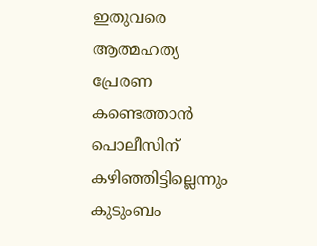ഇതുവരെ ആത്മഹത്യ പ്രേരണ കണ്ടെത്താന്‍ പൊലീസിന് കഴിഞ്ഞിട്ടില്ലെന്നും കുടുംബം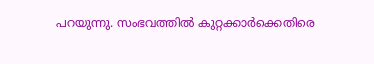പറയുന്നു. സംഭവത്തില്‍ കുറ്റക്കാര്‍ക്കെതിരെ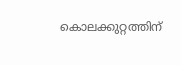കൊലക്കുറ്റത്തിന്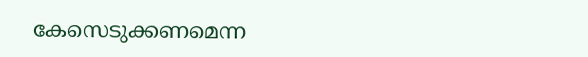കേസെടുക്കണമെന്ന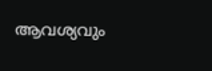ആവശ്യവും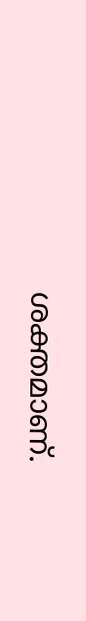ശക്തമാണ്.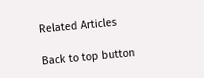Related Articles

Back to top button